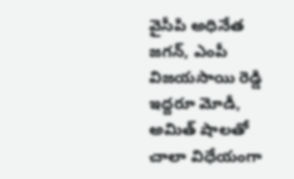వైసీపి అధినేత జగన్, ఎంపీ విజయసాయి రెడ్డి ఇద్దరూ మోడీ, అమిత్ షాలతో చాలా విధేయంగా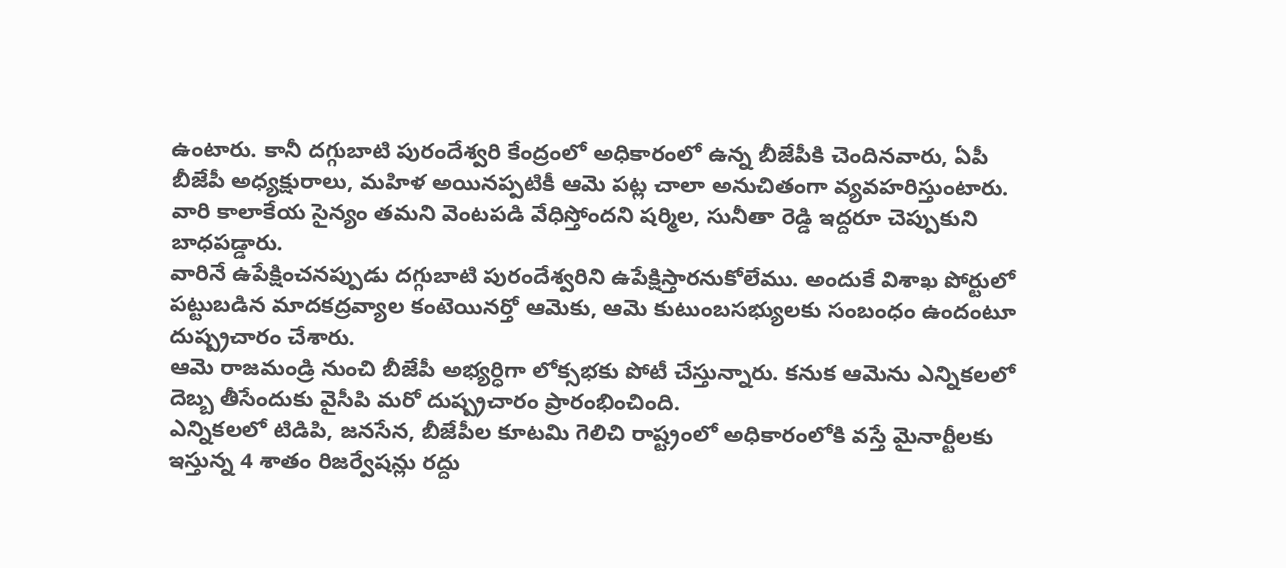ఉంటారు. కానీ దగ్గుబాటి పురందేశ్వరి కేంద్రంలో అధికారంలో ఉన్న బీజేపీకి చెందినవారు, ఏపీ బీజేపీ అధ్యక్షురాలు, మహిళ అయినప్పటికీ ఆమె పట్ల చాలా అనుచితంగా వ్యవహరిస్తుంటారు. వారి కాలాకేయ సైన్యం తమని వెంటపడి వేధిస్తోందని షర్మిల, సునీతా రెడ్డి ఇద్దరూ చెప్పుకుని బాధపడ్డారు.
వారినే ఉపేక్షించనప్పుడు దగ్గుబాటి పురందేశ్వరిని ఉపేక్షిస్తారనుకోలేము. అందుకే విశాఖ పోర్టులో పట్టుబడిన మాదకద్రవ్యాల కంటెయినర్తో ఆమెకు, ఆమె కుటుంబసభ్యులకు సంబంధం ఉందంటూ దుష్ప్రచారం చేశారు.
ఆమె రాజమండ్రి నుంచి బీజేపీ అభ్యర్ధిగా లోక్సభకు పోటీ చేస్తున్నారు. కనుక ఆమెను ఎన్నికలలో దెబ్బ తీసేందుకు వైసీపి మరో దుష్ప్రచారం ప్రారంభించింది.
ఎన్నికలలో టిడిపి, జనసేన, బీజేపీల కూటమి గెలిచి రాష్ట్రంలో అధికారంలోకి వస్తే మైనార్టీలకు ఇస్తున్న 4 శాతం రిజర్వేషన్లు రద్దు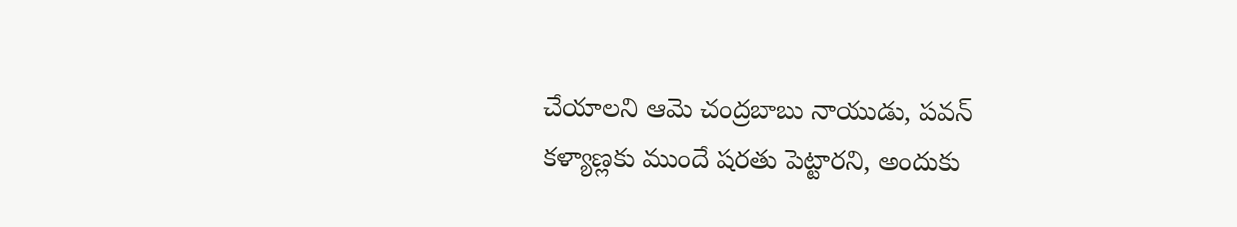చేయాలని ఆమె చంద్రబాబు నాయుడు, పవన్ కళ్యాణ్లకు ముందే షరతు పెట్టారని, అందుకు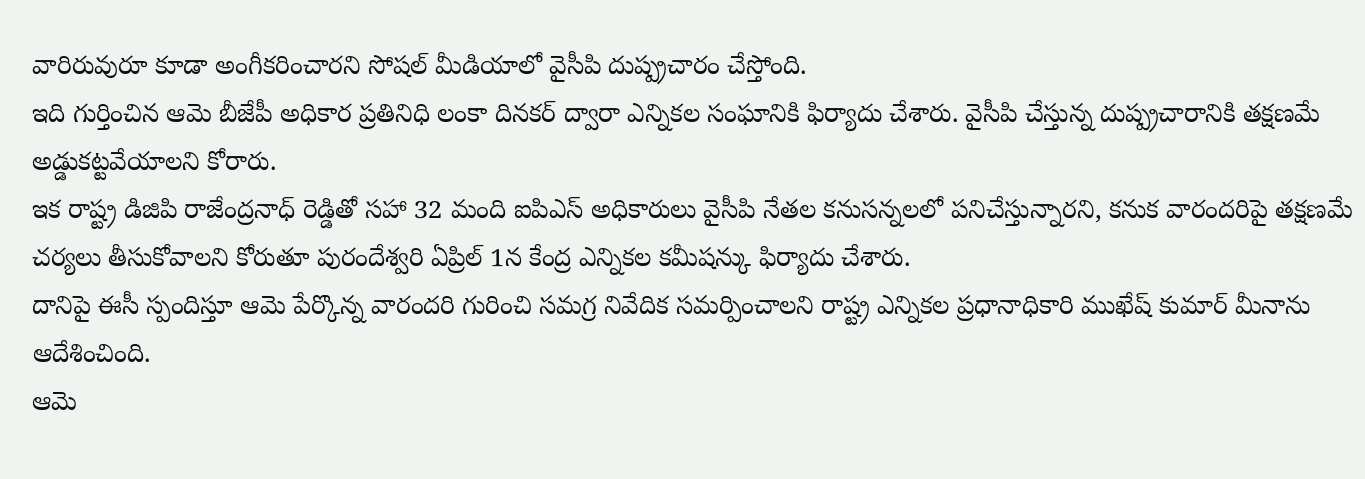వారిరువురూ కూడా అంగీకరించారని సోషల్ మీడియాలో వైసీపి దుష్ప్రచారం చేస్తోంది.
ఇది గుర్తించిన ఆమె బీజేపీ అధికార ప్రతినిధి లంకా దినకర్ ద్వారా ఎన్నికల సంఘానికి ఫిర్యాదు చేశారు. వైసీపి చేస్తున్న దుష్ప్రచారానికి తక్షణమే అడ్డుకట్టవేయాలని కోరారు.
ఇక రాష్ట్ర డిజిపి రాజేంద్రనాధ్ రెడ్డితో సహా 32 మంది ఐపిఎస్ అధికారులు వైసీపి నేతల కనుసన్నలలో పనిచేస్తున్నారని, కనుక వారందరిపై తక్షణమే చర్యలు తీసుకోవాలని కోరుతూ పురందేశ్వరి ఏప్రిల్ 1న కేంద్ర ఎన్నికల కమీషన్కు ఫిర్యాదు చేశారు.
దానిపై ఈసీ స్పందిస్తూ ఆమె పేర్కొన్న వారందరి గురించి సమగ్ర నివేదిక సమర్పించాలని రాష్ట్ర ఎన్నికల ప్రధానాధికారి ముఖేష్ కుమార్ మీనాను ఆదేశించింది.
ఆమె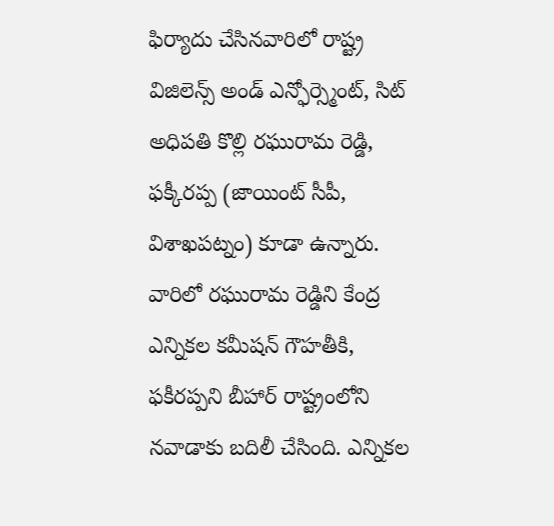ఫిర్యాదు చేసినవారిలో రాష్ట్ర విజిలెన్స్ అండ్ ఎన్ఫోర్స్మెంట్, సిట్ అధిపతి కొల్లి రఘురామ రెడ్డి, ఫక్కీరప్ప (జాయింట్ సీపీ, విశాఖపట్నం) కూడా ఉన్నారు. వారిలో రఘురామ రెడ్డిని కేంద్ర ఎన్నికల కమీషన్ గౌహతీకి, ఫకీరప్పని బీహార్ రాష్ట్రంలోని నవాడాకు బదిలీ చేసింది. ఎన్నికల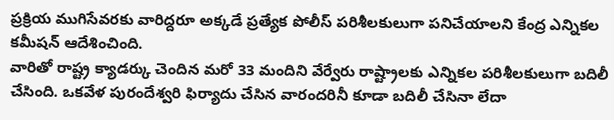ప్రక్రియ ముగిసేవరకు వారిద్దరూ అక్కడే ప్రత్యేక పోలీస్ పరిశీలకులుగా పనిచేయాలని కేంద్ర ఎన్నికల కమీషన్ ఆదేశించింది.
వారితో రాష్ట్ర క్యాడర్కు చెందిన మరో 33 మందిని వేర్వేరు రాష్ట్రాలకు ఎన్నికల పరిశీలకులుగా బదిలీ చేసింది. ఒకవేళ పురందేశ్వరి ఫిర్యాదు చేసిన వారందరినీ కూడా బదిలీ చేసినా లేదా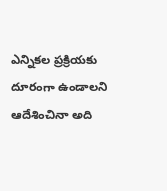ఎన్నికల ప్రక్రియకు దూరంగా ఉండాలని ఆదేశించినా అది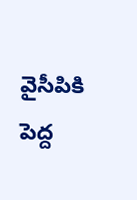వైసీపికి పెద్ద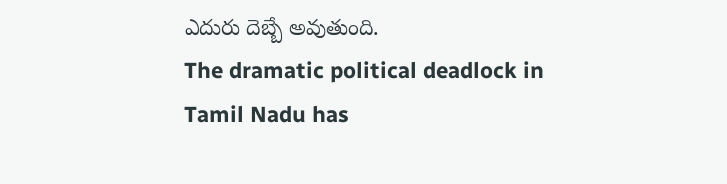ఎదురు దెబ్బే అవుతుంది.
The dramatic political deadlock in Tamil Nadu has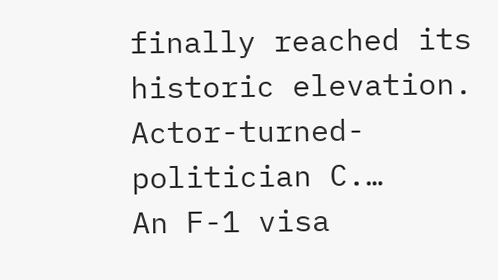finally reached its historic elevation. Actor-turned-politician C.…
An F-1 visa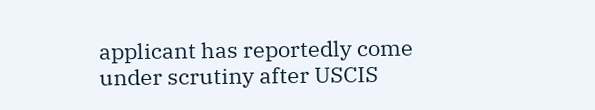applicant has reportedly come under scrutiny after USCIS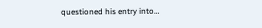questioned his entry into…